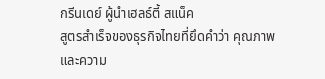กรีนเดย์ ผู้นำเฮลธ์ตี้ สแน็ค
สูตรสำเร็จของธุรกิจไทยที่ยึดคำว่า คุณภาพและความ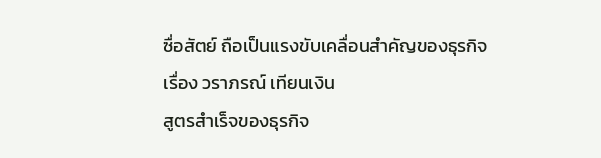ซื่อสัตย์ ถือเป็นแรงขับเคลื่อนสำคัญของธุรกิจ
เรื่อง วราภรณ์ เทียนเงิน
สูตรสำเร็จของธุรกิจ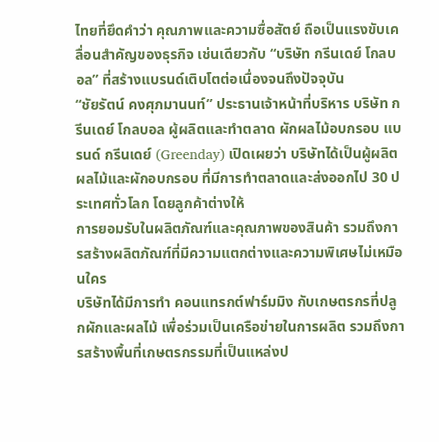ไทยที่ยึดคำว่า คุณภาพและความซื่อสัตย์ ถือเป็นแรงขับเคลื่อนสำคัญของธุรกิจ เช่นเดียวกับ “บริษัท กรีนเดย์ โกลบอล” ที่สร้างแบรนด์เติบโตต่อเนื่องจนถึงปัจจุบัน
“ชัยรัตน์ คงศุภมานนท์” ประธานเจ้าหน้าที่บริหาร บริษัท กรีนเดย์ โกลบอล ผู้ผลิตและทำตลาด ผักผลไม้อบกรอบ แบรนด์ กรีนเดย์ (Greenday) เปิดเผยว่า บริษัทได้เป็นผู้ผลิตผลไม้และผักอบกรอบ ที่มีการทำตลาดและส่งออกไป 30 ประเทศทั่วโลก โดยลูกค้าต่างให้
การยอมรับในผลิตภัณฑ์และคุณภาพของสินค้า รวมถึงการสร้างผลิตภัณฑ์ที่มีความแตกต่างและความพิเศษไม่เหมือนใคร
บริษัทได้มีการทำ คอนแทรกต์ฟาร์มมิง กับเกษตรกรที่ปลูกผักและผลไม้ เพื่อร่วมเป็นเครือข่ายในการผลิต รวมถึงการสร้างพื้นที่เกษตรกรรมที่เป็นแหล่งป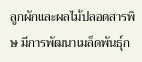ลูกผักและผลไม้ปลอดสารพิษ มีการพัฒนาเมล็ดพันธุ์ก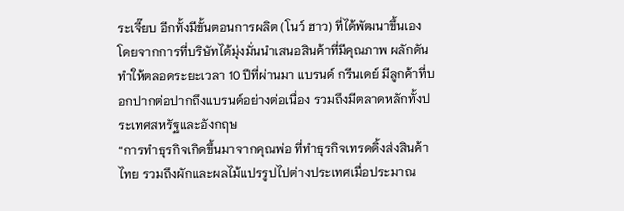ระเจี๊ยบ อีกทั้งมีขั้นตอนการผลิต (โนว์ ฮาว) ที่ได้พัฒนาขึ้นเอง โดยจากการที่บริษัทได้มุ่งมั่นนำเสนอสินค้าที่มีคุณภาพ ผลักดันทำให้ตลอดระยะเวลา 10 ปีที่ผ่านมา แบรนด์ กรีนเดย์ มีลูกค้าที่บอกปากต่อปากถึงแบรนด์อย่างต่อเนื่อง รวมถึงมีตลาดหลักทั้งประเทศสหรัฐและอังกฤษ
“การทำธุรกิจเกิดขึ้นมาจากคุณพ่อ ที่ทำธุรกิจเทรดดิ้งส่งสินค้าไทย รวมถึงผักและผลไม้แปรรูปไปต่างประเทศเมื่อประมาณ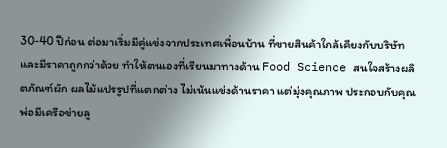30-40 ปีก่อน ต่อมาเริ่มมีคู่แข่งจากประเทศเพื่อนบ้าน ที่ขายสินค้าใกล้เคียงกับบริษัทและมีราคาถูกกว่าด้วย ทำให้ตนเองที่เรียนมาทางด้าน Food Science สนใจสร้างผลิตภัณฑ์ผัก ผลไม้แปรรูปที่แตกต่าง ไม่เน้นแข่งด้านราคา แต่มุ่งคุณภาพ ประกอบกับคุณพ่อมีเครือข่ายลู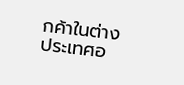กค้าในต่างประเทศอ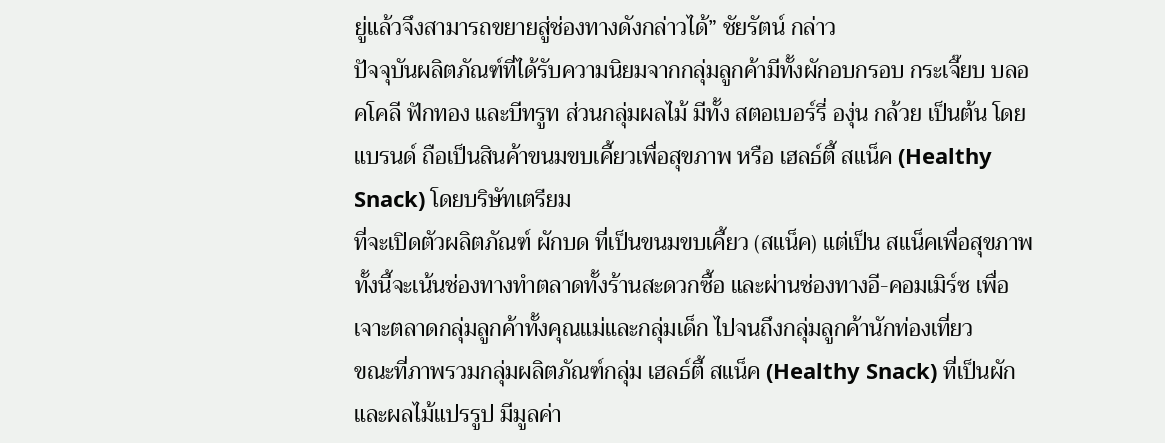ยู่แล้วจึงสามารถขยายสู่ช่องทางดังกล่าวได้” ชัยรัตน์ กล่าว
ปัจจุบันผลิตภัณฑ์ที่ได้รับความนิยมจากกลุ่มลูกค้ามีทั้งผักอบกรอบ กระเจี๊ยบ บลอคโคลี ฟักทอง และบีทรูท ส่วนกลุ่มผลไม้ มีทั้ง สตอเบอร์รี่ องุ่น กล้วย เป็นต้น โดยแบรนด์ ถือเป็นสินค้าขนมขบเคี้ยวเพื่อสุขภาพ หรือ เฮลธ์ตี้ สแน็ค (Healthy Snack) โดยบริษัทเตรียม
ที่จะเปิดตัวผลิตภัณฑ์ ผักบด ที่เป็นขนมขบเคี้ยว (สแน็ค) แต่เป็น สแน็คเพื่อสุขภาพ ทั้งนี้จะเน้นช่องทางทำตลาดทั้งร้านสะดวกซื้อ และผ่านช่องทางอี-คอมเมิร์ซ เพื่อเจาะตลาดกลุ่มลูกค้าทั้งคุณแม่และกลุ่มเด็ก ไปจนถึงกลุ่มลูกค้านักท่องเที่ยว
ขณะที่ภาพรวมกลุ่มผลิตภัณฑ์กลุ่ม เฮลธ์ตี้ สแน็ค (Healthy Snack) ที่เป็นผักและผลไม้แปรรูป มีมูลค่า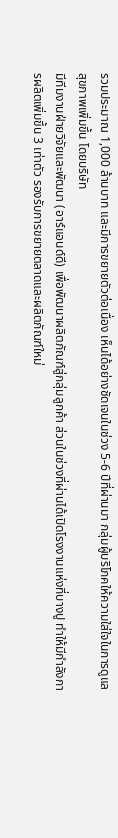รวมประมาณ 1,000 ล้านบาท และมีการขยายตัวต่อเนื่อง เห็นได้อย่างชัดเจนในช่วง 5-6 ปีที่ผ่านมา กลุ่มผู้บริโภคให้ความใส่ใจในการดูแลสุขภาพเพิ่มขึ้น โดยบริษัท
มีทีมงานฝ่ายวิจัยและพัฒนา (อาร์แอนด์ดี) เพื่อพัฒนาผลิตภัณฑ์สู่กลุ่มลูกค้า ส่วนในช่วงที่ผ่านได้เปิดโรงงานแห่งที่บางปู ทำให้มีกำลังการผลิตเพิ่มขึ้น 3 เท่าตัว รองรับการขยายตลาดและผลิตภัณฑ์ใหม่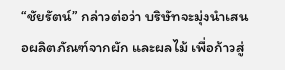“ชัยรัตน์” กล่าวต่อว่า บริษัทจะมุ่งนำเสนอผลิตภัณฑ์จากผัก และผลไม้ เพื่อก้าวสู่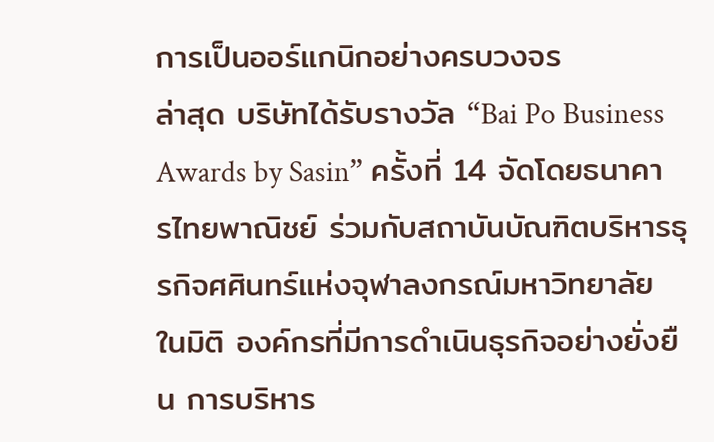การเป็นออร์แกนิกอย่างครบวงจร
ล่าสุด บริษัทได้รับรางวัล “Bai Po Business Awards by Sasin” ครั้งที่ 14 จัดโดยธนาคารไทยพาณิชย์ ร่วมกับสถาบันบัณฑิตบริหารธุรกิจศศินทร์แห่งจุฬาลงกรณ์มหาวิทยาลัย ในมิติ องค์กรที่มีการดำเนินธุรกิจอย่างยั่งยืน การบริหาร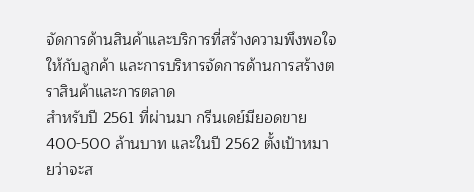จัดการด้านสินค้าและบริการที่สร้างความพึงพอใจให้กับลูกค้า และการบริหารจัดการด้านการสร้างตราสินค้าและการตลาด
สำหรับปี 2561 ที่ผ่านมา กรีนเดย์มียอดขาย 400-500 ล้านบาท และในปี 2562 ตั้งเป้าหมายว่าจะส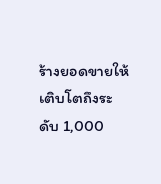ร้างยอดขายให้เติบโตถึงระดับ 1,000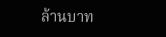ล้านบาท